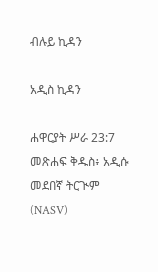ብሉይ ኪዳን

አዲስ ኪዳን

ሐዋርያት ሥራ 23:7 መጽሐፍ ቅዱስ፥ አዲሱ መደበኛ ትርጒም (NASV)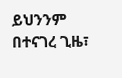ይህንንም በተናገረ ጊዜ፣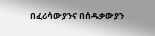በፈሪሳውያንና በሰዱቃውያን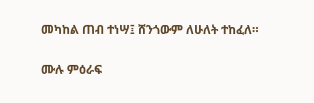መካከል ጠብ ተነሣ፤ ሸንጎውም ለሁለት ተከፈለ።

ሙሉ ምዕራፍ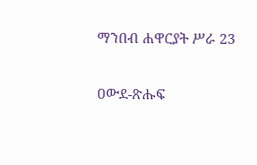ማንበብ ሐዋርያት ሥራ 23

ዐውደ-ጽሑፍ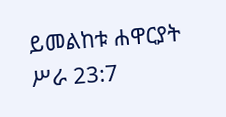ይመልከቱ ሐዋርያት ሥራ 23:7